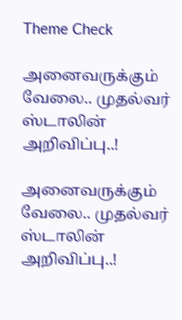Theme Check

அனைவருக்கும் வேலை.. முதல்வர் ஸ்டாலின் அறிவிப்பு..!

அனைவருக்கும் வேலை.. முதல்வர் ஸ்டாலின் அறிவிப்பு..!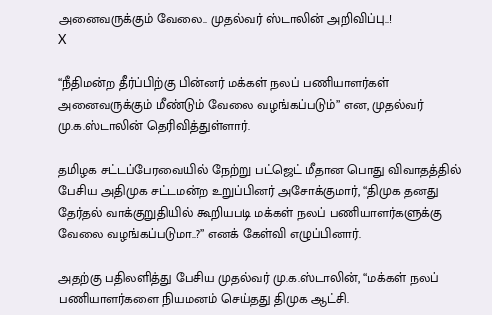அனைவருக்கும் வேலை.. முதல்வர் ஸ்டாலின் அறிவிப்பு..!
X

“நீதிமன்ற தீர்ப்பிற்கு பின்னர் மக்கள் நலப் பணியாளர்கள் அனைவருக்கும் மீண்டும் வேலை வழங்கப்படும்” என, முதல்வர் மு.க.ஸ்டாலின் தெரிவித்துள்ளார்.

தமிழக சட்டப்பேரவையில் நேற்று பட்ஜெட் மீதான பொது விவாதத்தில் பேசிய அதிமுக சட்டமன்ற உறுப்பினர் அசோக்குமார், “திமுக தனது தேர்தல் வாக்குறுதியில் கூறியபடி மக்கள் நலப் பணியாளர்களுக்கு வேலை வழங்கப்படுமா..?” எனக் கேள்வி எழுப்பினார்.

அதற்கு பதிலளித்து பேசிய முதல்வர் மு.க.ஸ்டாலின், “மக்கள் நலப் பணியாளர்களை நியமனம் செய்தது திமுக ஆட்சி.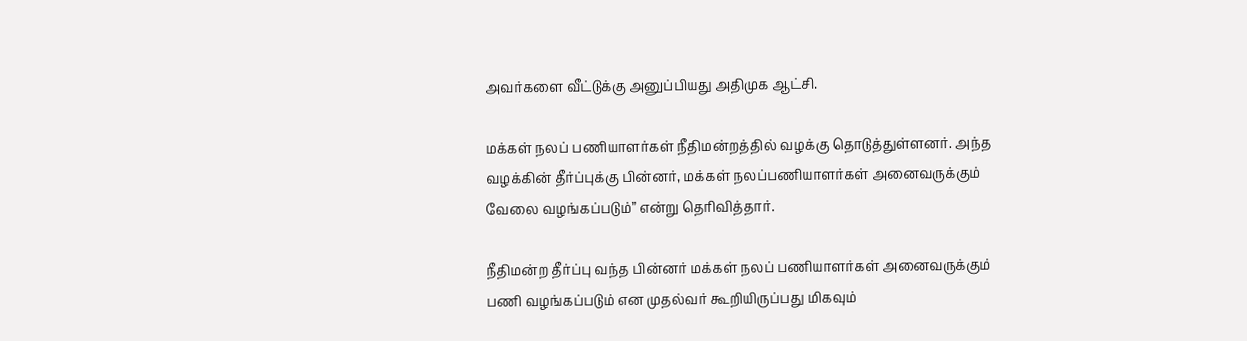அவர்களை வீட்டுக்கு அனுப்பியது அதிமுக ஆட்சி.

மக்கள் நலப் பணியாளர்கள் நீதிமன்றத்தில் வழக்கு தொடுத்துள்ளனர். அந்த வழக்கின் தீர்ப்புக்கு பின்னர், மக்கள் நலப்பணியாளர்கள் அனைவருக்கும் வேலை வழங்கப்படும்” என்று தெரிவித்தார்.

நீதிமன்ற தீர்ப்பு வந்த பின்னர் மக்கள் நலப் பணியாளர்கள் அனைவருக்கும் பணி வழங்கப்படும் என முதல்வர் கூறியிருப்பது மிகவும்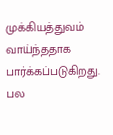முக்கியத்துவம் வாய்ந்ததாக பார்க்கப்படுகிறது. பல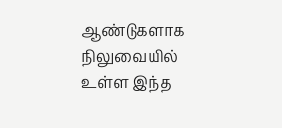ஆண்டுகளாக நிலுவையில் உள்ள இந்த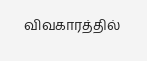விவகாரத்தில்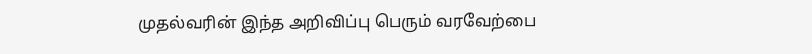முதல்வரின் இந்த அறிவிப்பு பெரும் வரவேற்பை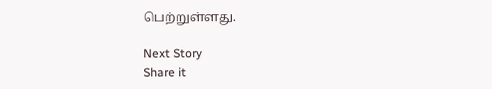பெற்றுள்ளது.

Next Story
Share it